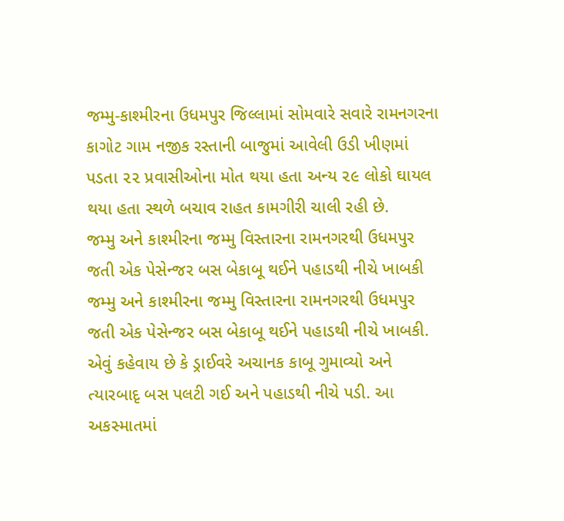જમ્મુ-કાશ્મીરના ઉધમપુર જિલ્લામાં સોમવારે સવારે રામનગરના કાગોટ ગામ નજીક રસ્તાની બાજુમાં આવેલી ઉડી ખીણમાં પડતા ૨૨ પ્રવાસીઓના મોત થયા હતા અન્ય ૨૯ લોકો ઘાયલ થયા હતા સ્થળે બચાવ રાહત કામગીરી ચાલી રહી છે.
જમ્મુ અને કાશ્મીરના જમ્મુ વિસ્તારના રામનગરથી ઉધમપુર જતી એક પેસેન્જર બસ બેકાબૂ થઈને પહાડથી નીચે ખાબકી
જમ્મુ અને કાશ્મીરના જમ્મુ વિસ્તારના રામનગરથી ઉધમપુર જતી એક પેસેન્જર બસ બેકાબૂ થઈને પહાડથી નીચે ખાબકી. એવું કહેવાય છે કે ડ્રાઈવરે અચાનક કાબૂ ગુમાવ્યો અને ત્યારબાદૃ બસ પલટી ગઈ અને પહાડથી નીચે પડી. આ અકસ્માતમાં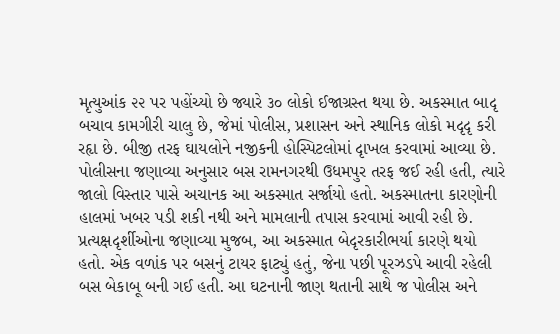મૃત્યુઆંક ૨૨ પર પહોંચ્યો છે જ્યારે ૩૦ લોકો ઈજાગ્રસ્ત થયા છે. અકસ્માત બાદૃ બચાવ કામગીરી ચાલુ છે, જેમાં પોલીસ, પ્રશાસન અને સ્થાનિક લોકો મદૃદૃ કરી રહૃા છે. બીજી તરફ ઘાયલોને નજીકની હોસ્પિટલોમાં દૃાખલ કરવામાં આવ્યા છે. પોલીસના જણાવ્યા અનુસાર બસ રામનગરથી ઉધમપુર તરફ જઈ રહી હતી, ત્યારે જાલો વિસ્તાર પાસે અચાનક આ અકસ્માત સર્જાયો હતો. અકસ્માતના કારણોની હાલમાં ખબર પડી શકી નથી અને મામલાની તપાસ કરવામાં આવી રહી છે. પ્રત્યક્ષદૃર્શીઓના જણાવ્યા મુજબ, આ અકસ્માત બેદૃરકારીભર્યા કારણે થયો હતો. એક વળાંક પર બસનું ટાયર ફાટ્યું હતું, જેના પછી પૂરઝડપે આવી રહેલી બસ બેકાબૂ બની ગઈ હતી. આ ઘટનાની જાણ થતાની સાથે જ પોલીસ અને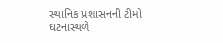સ્થાનિક પ્રશાસનની ટીમો ઘટનાસ્થળે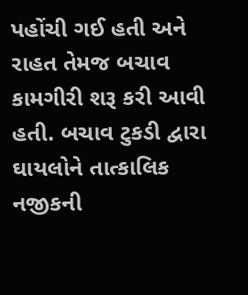પહોંચી ગઈ હતી અને રાહત તેમજ બચાવ કામગીરી શરૂ કરી આવી હતી. બચાવ ટુકડી દ્વારા ઘાયલોને તાત્કાલિક નજીકની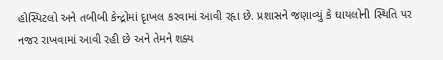હોસ્પિટલો અને તબીબી કેન્દ્રોમાં દૃાખલ કરવામાં આવી રહૃા છે. પ્રશાસને જણાવ્યું કે ઘાયલોની સ્થિતિ પર નજર રાખવામાં આવી રહી છે અને તેમને શક્ય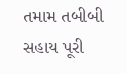તમામ તબીબી સહાય પૂરી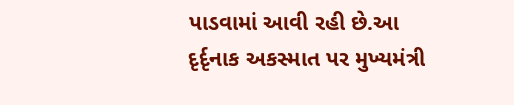પાડવામાં આવી રહી છે.આ દૃર્દૃનાક અકસ્માત પર મુખ્યમંત્રી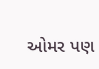ઓમર પણ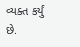વ્યક્ત કર્યું છે.